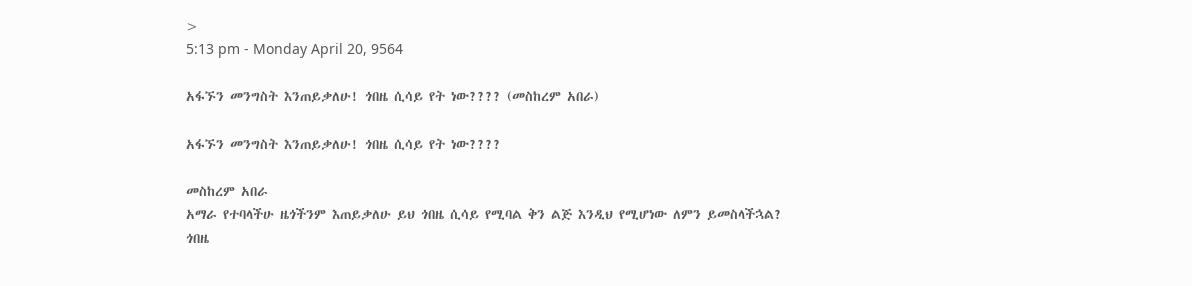>
5:13 pm - Monday April 20, 9564

አፋኙን መንግስት እንጠይቃለሁ! ጎበዜ ሲሳይ የት ነው???? (መስከረም አበራ)

አፋኙን መንግስት እንጠይቃለሁ! ጎበዜ ሲሳይ የት ነው????

መስከረም አበራ
አማራ የተባላችሁ ዜጎችንም እጠይቃለሁ ይህ ጎበዜ ሲሳይ የሚባል ቅን ልጅ እንዲህ የሚሆነው ለምን ይመስላችኋል? ጎበዜ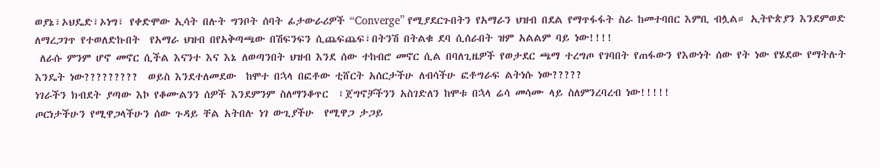ወያኔ፣ኦህዴድ፣ኦነግ፣ የቀድሞው ኢሳት በሉት ግንቦት ሰባት ፊታውራሪዎች “Converge” የሚያደርጉበትን የአማራን ህዝብ በደል የማጥፋፋት ስራ ከመተባበር እምቢ ብሏል። ኢትዮጵያን እንደምወድ ለማረጋገጥ የተወለድኩበት  የአማራ ህዝብ በየአቅጣጫው በሽፍንፍን ሲጨፍጨፍ፣በትንሽ በትልቁ ደባ ሲሰራበት ዝም አልልም ባይ ነው!!!!
 ለራሱ ምንም ሆኖ መኖር ሲችል እናንተ እና እኔ ለወጣንበት ህዝብ እንደ ሰው ተከብሮ መኖር ሲል በባለጊዜዎች የወታደር ጫማ ተረግጦ የገባበት የጠፋውን የእውነት ሰው የት ነው የሄደው የማትሉት እንዴት ነው?????????  ወይስ እንደተለመደው  ከሞተ በኋላ በፎቶው ቲሸርት አሰርታችሁ ለብሳችሁ ፎቶግራፍ ልትነሱ ነው?????
ነገራችን ክብደት ያጣው እኮ የቆሙልንን ሰዎች እንደምንም ስለማንቆጥር  ፣ጀግኖቻችንን አስገድለን ከሞቱ በኋላ ሬሳ መሳሙ ላይ ስለምንረባረብ ነው!!!!!
ጦርነታችሁን የሚዋጋላችሁን ሰው ጉዳይ ቸል አትበሉ ነገ ውጊያችሁ  የሚዋጋ ታጋይ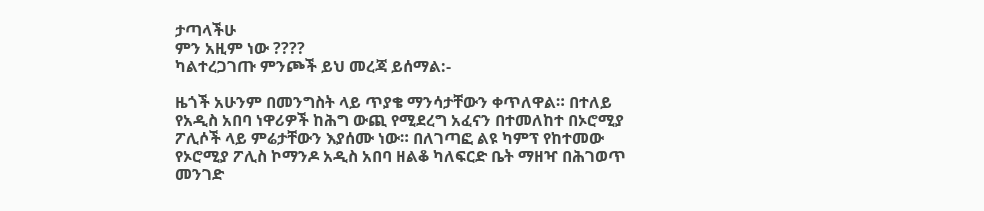ታጣላችሁ
ምን አዚም ነው ????
ካልተረጋገጡ ምንጮች ይህ መረጃ ይሰማል:-

ዜጎች አሁንም በመንግስት ላይ ጥያቄ ማንሳታቸውን ቀጥለዋል። በተለይ የአዲስ አበባ ነዋሪዎች ከሕግ ውጪ የሚደረግ አፈናን በተመለከተ በኦሮሚያ ፖሊሶች ላይ ምሬታቸውን እያሰሙ ነው። በለገጣፎ ልዩ ካምፕ የከተመው የኦሮሚያ ፖሊስ ኮማንዶ አዲስ አበባ ዘልቆ ካለፍርድ ቤት ማዘዣ በሕገወጥ መንገድ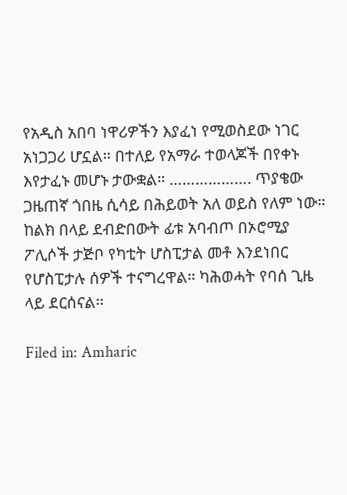የአዲስ አበባ ነዋሪዎችን እያፈነ የሚወስደው ነገር አነጋጋሪ ሆኗል። በተለይ የአማራ ተወላጆች በየቀኑ እየታፈኑ መሆኑ ታውቋል። ………………. ጥያቄው ጋዜጠኛ ጎበዜ ሲሳይ በሕይወት አለ ወይስ የለም ነው። ከልክ በላይ ደብድበውት ፊቱ አባብጦ በኦሮሚያ ፖሊሶች ታጅቦ የካቲት ሆስፒታል መቶ እንደነበር የሆስፒታሉ ሰዎች ተናግረዋል። ካሕወሓት የባሰ ጊዜ ላይ ደርሰናል።

Filed in: Amharic